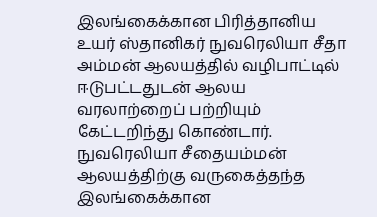இலங்கைக்கான பிரித்தானிய உயர் ஸ்தானிகர் நுவரெலியா சீதா அம்மன் ஆலயத்தில் வழிபாட்டில் ஈடுபட்டதுடன் ஆலய வரலாற்றைப் பற்றியும் கேட்டறிந்து கொண்டார்.
நுவரெலியா சீதையம்மன் ஆலயத்திற்கு வருகைத்தந்த இலங்கைக்கான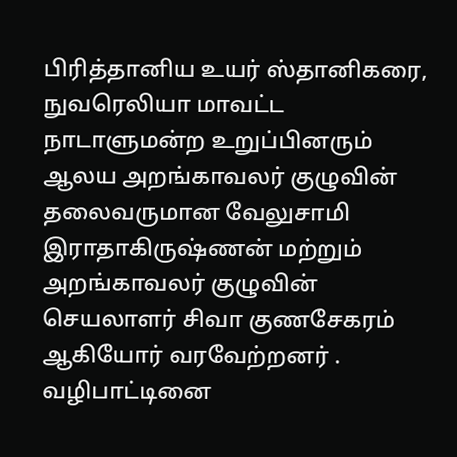பிரித்தானிய உயர் ஸ்தானிகரை, நுவரெலியா மாவட்ட நாடாளுமன்ற உறுப்பினரும் ஆலய அறங்காவலர் குழுவின் தலைவருமான வேலுசாமி இராதாகிருஷ்ணன் மற்றும் அறங்காவலர் குழுவின் செயலாளர் சிவா குணசேகரம் ஆகியோர் வரவேற்றனர் .
வழிபாட்டினை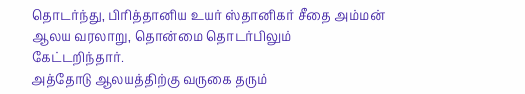தொடர்ந்து, பிரித்தானிய உயர் ஸ்தானிகர் சீதை அம்மன் ஆலய வரலாறு, தொன்மை தொடர்பிலும் கேட்டறிந்தார்.
அத்தோடு ஆலயத்திற்கு வருகை தரும்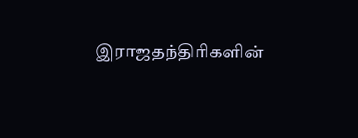இராஜதந்திரிகளின்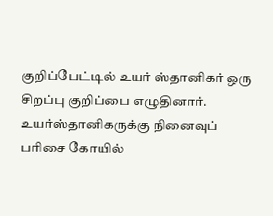குறிப்பேட்டில் உயர் ஸ்தானிகர் ஒரு சிறப்பு குறிப்பை எழுதினார்.
உயர்ஸ்தானிகருக்கு நினைவுப் பரிசை கோயில்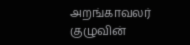அறங்காவலர் குழுவின்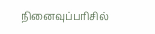நினைவுப்பரிசில்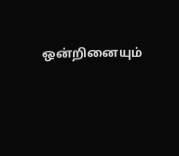ஒன்றினையும்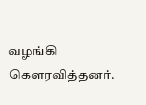வழங்கி கௌரவித்தனர்.